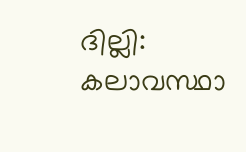ദില്ലി: കലാവസ്ഥാ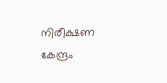നിരീക്ഷണ കേന്ദ്രം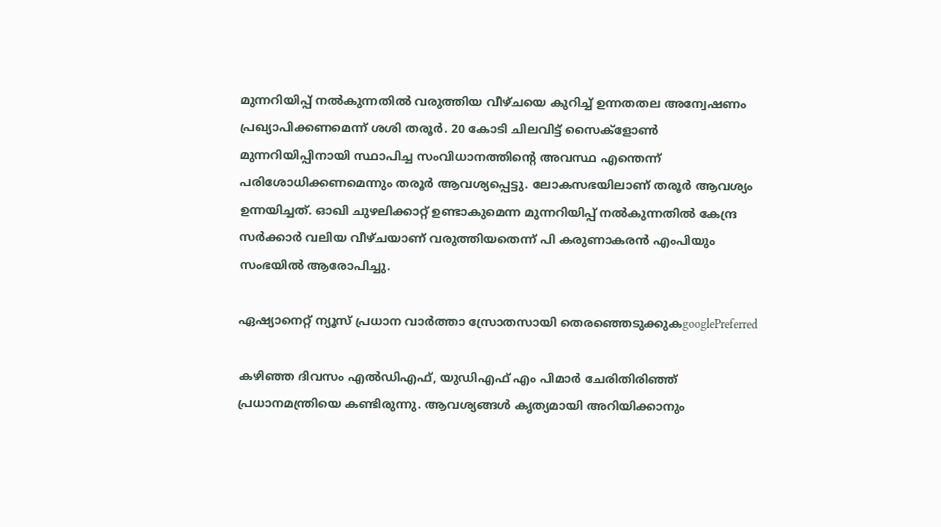മുന്നറിയിപ്പ് നൽകുന്നതിൽ വരുത്തിയ വീഴ്ചയെ കുറിച്ച് ഉന്നതതല അന്വേഷണം പ്രഖ്യാപിക്കണമെന്ന് ശശി തരൂർ. 20 കോടി ചിലവിട്ട് സൈക്ളോണ്‍ മുന്നറിയിപ്പിനായി സ്ഥാപിച്ച സംവിധാനത്തിന്‍റെ അവസ്ഥ എന്തെന്ന് പരിശോധിക്കണമെന്നും തരൂര്‍ ആവശ്യപ്പെട്ടു. ലോകസഭയിലാണ് തരൂര്‍ ആവശ്യം ഉന്നയിച്ചത്. ഓഖി ചുഴലിക്കാറ്റ് ഉണ്ടാകുമെന്ന മുന്നറിയിപ്പ് നൽകുന്നതിൽ കേന്ദ്ര സർക്കാർ വലിയ വീഴ്ചയാണ് വരുത്തിയതെന്ന് പി കരുണാകരൻ എംപിയും സംഭയില്‍ ആരോപിച്ചു.

ഏഷ്യാനെറ്റ് ന്യൂസ് പ്രധാന വാർത്താ സ്രോതസായി തെരഞ്ഞെടുക്കുകgooglePreferred

കഴിഞ്ഞ ദിവസം എല്‍ഡിഎഫ്, യുഡിഎഫ് എം പിമാര്‍ ചേരിതിരിഞ്ഞ് പ്രധാനമന്ത്രിയെ കണ്ടിരുന്നു. ആവശ്യങ്ങള്‍ കൃത്യമായി അറിയിക്കാനും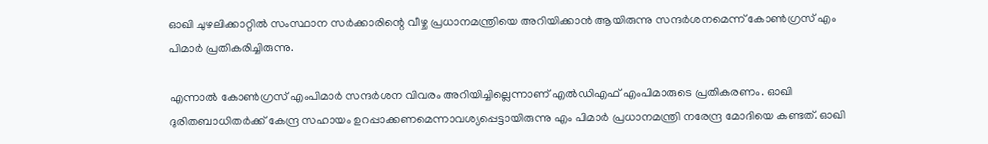ഓഖി ചുഴലിക്കാറ്റില്‍ സംസ്ഥാന സര്‍ക്കാരിന്റെ വീഴ്ച പ്രധാനമന്ത്രിയെ അറിയിക്കാന്‍ ആയിരുന്നു സന്ദര്‍ശനമെന്ന് കോണ്‍ഗ്രസ് എം പിമാര്‍ പ്രതികരിച്ചിരുന്നു.

എന്നാല്‍ കോണ്‍ഗ്രസ് എംപിമാര്‍ സന്ദര്‍ശന വിവരം അറിയിച്ചില്ലെന്നാണ് എല്‍ഡിഎഫ് എംപിമാരുടെ പ്രതികരണം. ഓഖി ദുരിതബാധിതർക്ക് കേന്ദ്ര സഹായം ഉറപ്പാക്കണമെന്നാവശ്യപ്പെട്ടായിരുന്നു എം പിമാർ പ്രധാനമന്ത്രി നരേന്ദ്ര മോദിയെ കണ്ടത്. ഓഖി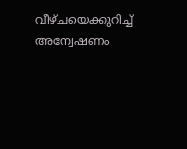വീഴ്ചയെക്കുറിച്ച് അന്വേഷണം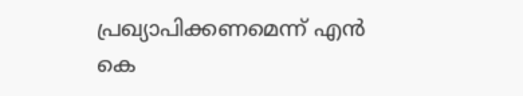പ്രഖ്യാപിക്കണമെന്ന് എൻ കെ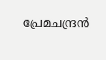പ്രേമചന്ദ്രൻ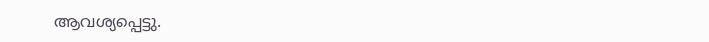ആവശ്യപ്പെട്ടു.